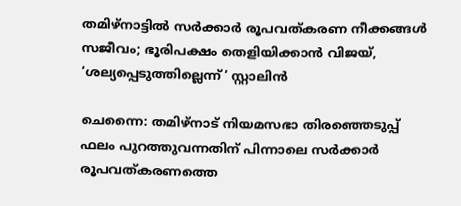തമിഴ്നാട്ടിൽ സർക്കാർ രൂപവത്കരണ നീക്കങ്ങൾ സജീവം; ഭൂരിപക്ഷം തെളിയിക്കാൻ വിജയ്, ‘ശല്യപ്പെടുത്തില്ലെന്ന്’ സ്റ്റാലിൻ

ചെന്നൈ: തമിഴ്‌നാട് നിയമസഭാ തിരഞ്ഞെടുപ്പ് ഫലം പുറത്തുവന്നതിന് പിന്നാലെ സർക്കാർ രൂപവത്കരണത്തെ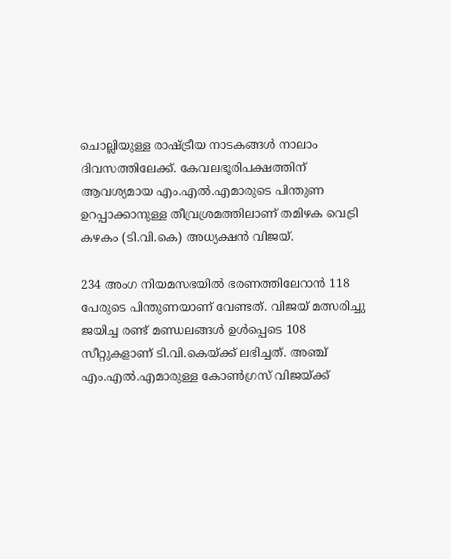ചൊല്ലിയുള്ള രാഷ്ട്രീയ നാടകങ്ങൾ നാലാം ദിവസത്തിലേക്ക്. കേവലഭൂരിപക്ഷത്തിന് ആവശ്യമായ എം.എൽ.എമാരുടെ പിന്തുണ ഉറപ്പാക്കാനുള്ള തീവ്രശ്രമത്തിലാണ് തമിഴക വെട്രി കഴകം (ടി.വി.കെ) അധ്യക്ഷൻ വിജയ്.

234 അംഗ നിയമസഭയിൽ ഭരണത്തിലേറാൻ 118 പേരുടെ പിന്തുണയാണ് വേണ്ടത്. വിജയ് മത്സരിച്ചു ജയിച്ച രണ്ട് മണ്ഡലങ്ങൾ ഉൾപ്പെടെ 108 സീറ്റുകളാണ് ടി.വി.കെയ്ക്ക് ലഭിച്ചത്. അഞ്ച് എം.എൽ.എമാരുള്ള കോൺഗ്രസ് വിജയ്ക്ക്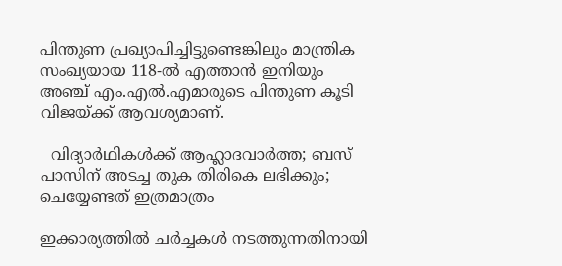പിന്തുണ പ്രഖ്യാപിച്ചിട്ടുണ്ടെങ്കിലും മാന്ത്രിക സംഖ്യയായ 118-ൽ എത്താൻ ഇനിയും അഞ്ച് എം.എൽ.എമാരുടെ പിന്തുണ കൂടി വിജയ്ക്ക് ആവശ്യമാണ്.

  വിദ്യാർഥികൾക്ക് ആഹ്ലാദവാർത്ത; ബസ് പാസിന് അടച്ച തുക തിരികെ ലഭിക്കും; ചെയ്യേണ്ടത് ഇത്രമാത്രം

ഇക്കാര്യത്തിൽ ചർച്ചകൾ നടത്തുന്നതിനായി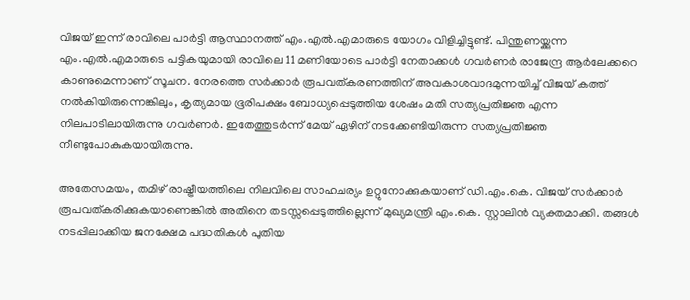വിജയ് ഇന്ന് രാവിലെ പാർട്ടി ആസ്ഥാനത്ത് എം.എൽ.എമാരുടെ യോഗം വിളിച്ചിട്ടുണ്ട്. പിന്തുണയ്ക്കുന്ന എം.എൽ.എമാരുടെ പട്ടികയുമായി രാവിലെ 11 മണിയോടെ പാർട്ടി നേതാക്കൾ ഗവർണർ രാജേന്ദ്ര ആർലേക്കറെ കാണുമെന്നാണ് സൂചന. നേരത്തെ സർക്കാർ രൂപവത്കരണത്തിന് അവകാശവാദമുന്നയിച്ച് വിജയ് കത്ത് നൽകിയിരുന്നെങ്കിലും, കൃത്യമായ ഭൂരിപക്ഷം ബോധ്യപ്പെടുത്തിയ ശേഷം മതി സത്യപ്രതിജ്ഞ എന്ന നിലപാടിലായിരുന്നു ഗവർണർ. ഇതേത്തുടർന്ന് മേയ് ഏഴിന് നടക്കേണ്ടിയിരുന്ന സത്യപ്രതിജ്ഞ നീണ്ടുപോകുകയായിരുന്നു.

അതേസമയം, തമിഴ് രാഷ്ട്രീയത്തിലെ നിലവിലെ സാഹചര്യം ഉറ്റുനോക്കുകയാണ് ഡി.എം.കെ. വിജയ് സർക്കാർ രൂപവത്കരിക്കുകയാണെങ്കിൽ അതിനെ തടസ്സപ്പെടുത്തില്ലെന്ന് മുഖ്യമന്ത്രി എം.കെ. സ്റ്റാലിൻ വ്യക്തമാക്കി. തങ്ങൾ നടപ്പിലാക്കിയ ജനക്ഷേമ പദ്ധതികൾ പുതിയ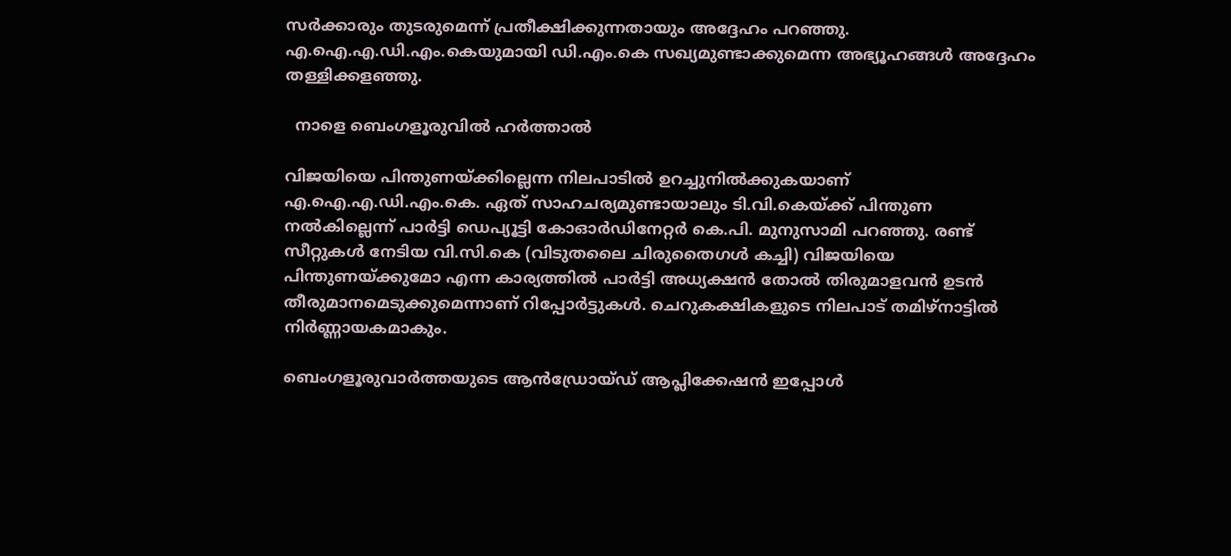സർക്കാരും തുടരുമെന്ന് പ്രതീക്ഷിക്കുന്നതായും അദ്ദേഹം പറഞ്ഞു. എ.ഐ.എ.ഡി.എം.കെയുമായി ഡി.എം.കെ സഖ്യമുണ്ടാക്കുമെന്ന അഭ്യൂഹങ്ങൾ അദ്ദേഹം തള്ളിക്കളഞ്ഞു.

  നാളെ ബെംഗളൂരുവിൽ ഹർത്താൽ

വിജയിയെ പിന്തുണയ്ക്കില്ലെന്ന നിലപാടിൽ ഉറച്ചുനിൽക്കുകയാണ് എ.ഐ.എ.ഡി.എം.കെ. ഏത് സാഹചര്യമുണ്ടായാലും ടി.വി.കെയ്ക്ക് പിന്തുണ നൽകില്ലെന്ന് പാർട്ടി ഡെപ്യൂട്ടി കോഓർഡിനേറ്റർ കെ.പി. മുനുസാമി പറഞ്ഞു. രണ്ട് സീറ്റുകൾ നേടിയ വി.സി.കെ (വിടുതലൈ ചിരുതൈഗൾ കച്ചി) വിജയിയെ പിന്തുണയ്ക്കുമോ എന്ന കാര്യത്തിൽ പാർട്ടി അധ്യക്ഷൻ തോൽ തിരുമാളവൻ ഉടൻ തീരുമാനമെടുക്കുമെന്നാണ് റിപ്പോർട്ടുകൾ. ചെറുകക്ഷികളുടെ നിലപാട് തമിഴ്‌നാട്ടിൽ നിർണ്ണായകമാകും.

ബെംഗളൂരുവാർത്തയുടെ ആൻഡ്രോയ്ഡ് ആപ്ലിക്കേഷൻ ഇപ്പോൾ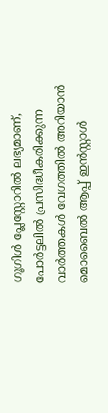ഗൂഗിൾ പ്ലേസ്റ്റോറിൽ ലഭ്യമാണ്, പോർട്ടലിൽ പ്രസിദ്ധീകരിക്കുന്ന വാർത്തകൾ വേഗത്തിൽ അറിയാൻ മൊബൈൽ ആപ്പ് ഇൻസ്റ്റാൾ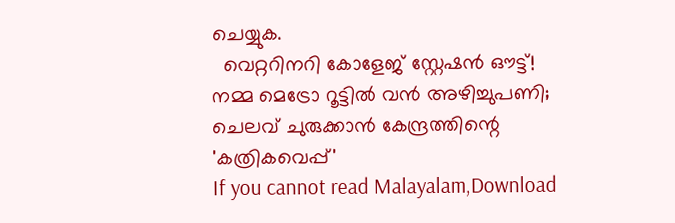ചെയ്യുക.
  വെറ്ററിനറി കോളേജ് സ്റ്റേഷൻ ഔട്ട്! നമ്മ മെട്രോ റൂട്ടിൽ വൻ അഴിച്ചുപണി; ചെലവ് ചുരുക്കാൻ കേന്ദ്രത്തിന്റെ 'കത്രികവെപ്പ്'
If you cannot read Malayalam,Download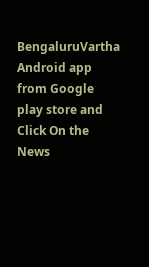BengaluruVartha Android app from Google play store and Click On the News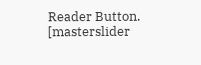Reader Button. [masterslider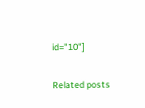id="10"]

Related posts